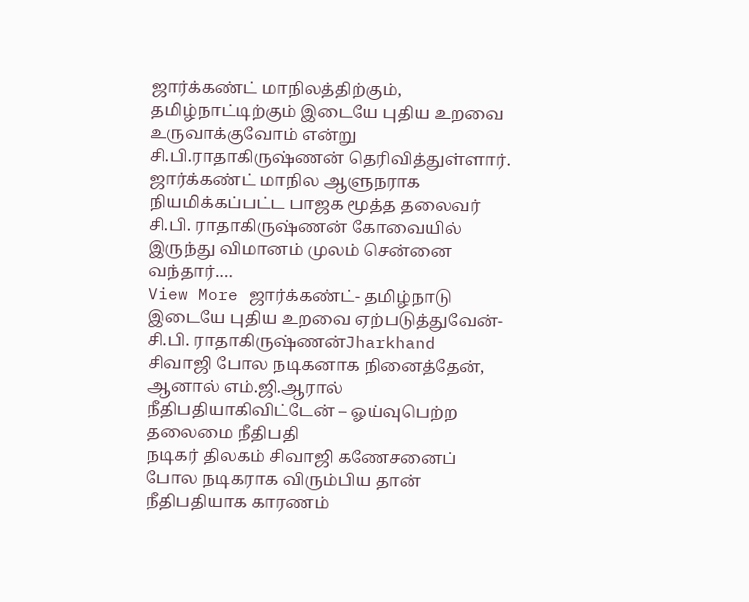ஜார்க்கண்ட் மாநிலத்திற்கும், தமிழ்நாட்டிற்கும் இடையே புதிய உறவை உருவாக்குவோம் என்று சி.பி.ராதாகிருஷ்ணன் தெரிவித்துள்ளார். ஜார்க்கண்ட் மாநில ஆளுநராக நியமிக்கப்பட்ட பாஜக மூத்த தலைவர் சி.பி. ராதாகிருஷ்ணன் கோவையில் இருந்து விமானம் முலம் சென்னை வந்தார்.…
View More ஜார்க்கண்ட்- தமிழ்நாடு இடையே புதிய உறவை ஏற்படுத்துவேன்- சி.பி. ராதாகிருஷ்ணன்Jharkhand
சிவாஜி போல நடிகனாக நினைத்தேன், ஆனால் எம்.ஜி.ஆரால் நீதிபதியாகிவிட்டேன் – ஓய்வுபெற்ற தலைமை நீதிபதி
நடிகர் திலகம் சிவாஜி கணேசனைப் போல நடிகராக விரும்பிய தான் நீதிபதியாக காரணம்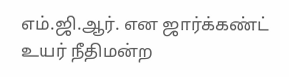எம்.ஜி.ஆர். என ஜார்க்கண்ட் உயர் நீதிமன்ற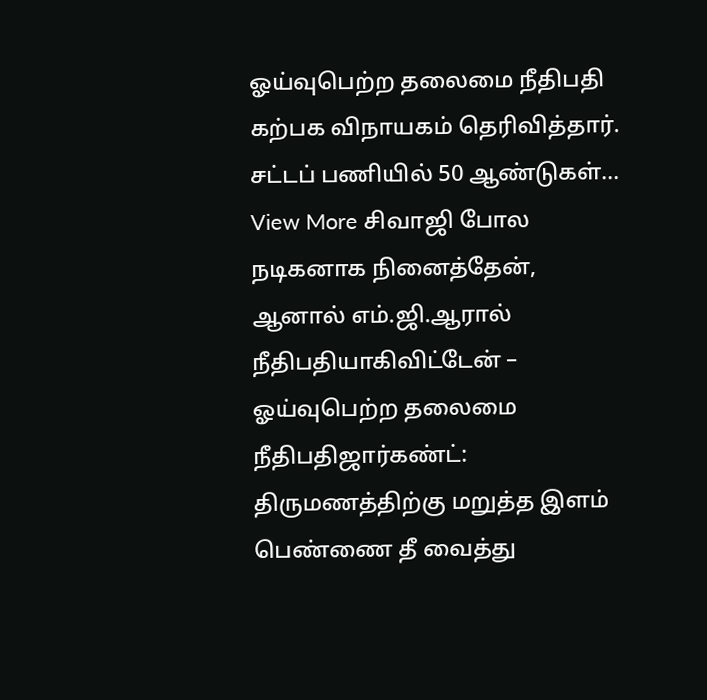ஓய்வுபெற்ற தலைமை நீதிபதி கற்பக விநாயகம் தெரிவித்தார். சட்டப் பணியில் 50 ஆண்டுகள்…
View More சிவாஜி போல நடிகனாக நினைத்தேன், ஆனால் எம்.ஜி.ஆரால் நீதிபதியாகிவிட்டேன் – ஓய்வுபெற்ற தலைமை நீதிபதிஜார்கண்ட்: திருமணத்திற்கு மறுத்த இளம் பெண்ணை தீ வைத்து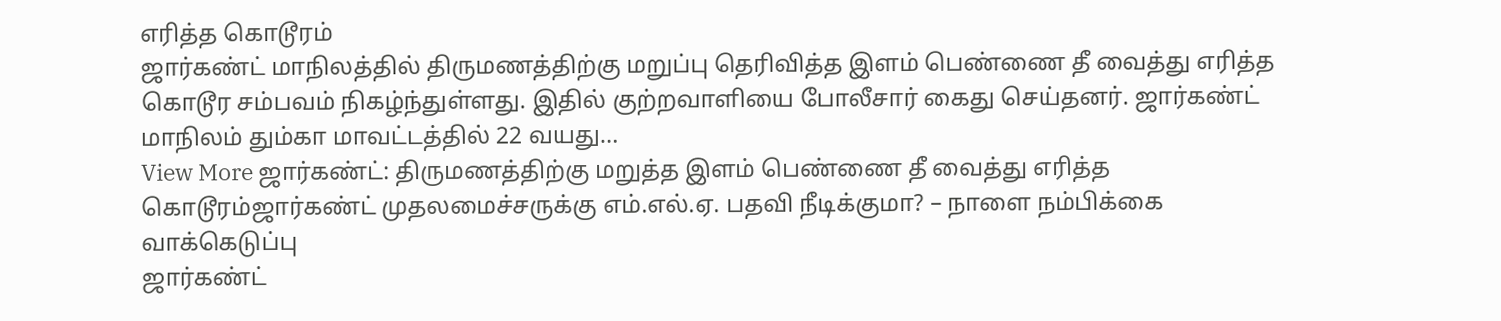எரித்த கொடூரம்
ஜார்கண்ட் மாநிலத்தில் திருமணத்திற்கு மறுப்பு தெரிவித்த இளம் பெண்ணை தீ வைத்து எரித்த கொடூர சம்பவம் நிகழ்ந்துள்ளது. இதில் குற்றவாளியை போலீசார் கைது செய்தனர். ஜார்கண்ட் மாநிலம் தும்கா மாவட்டத்தில் 22 வயது…
View More ஜார்கண்ட்: திருமணத்திற்கு மறுத்த இளம் பெண்ணை தீ வைத்து எரித்த கொடூரம்ஜார்கண்ட் முதலமைச்சருக்கு எம்.எல்.ஏ. பதவி நீடிக்குமா? – நாளை நம்பிக்கை வாக்கெடுப்பு
ஜார்கண்ட்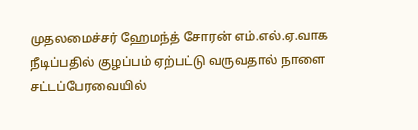முதலமைச்சர் ஹேமந்த் சோரன் எம்.எல்.ஏ.வாக நீடிப்பதில் குழப்பம் ஏற்பட்டு வருவதால் நாளை சட்டப்பேரவையில்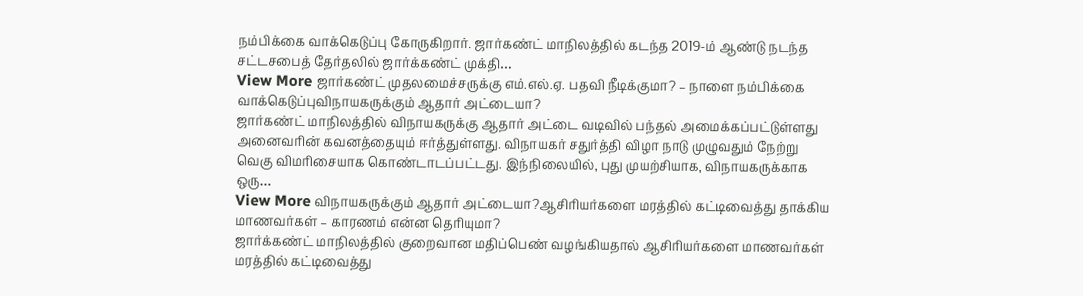நம்பிக்கை வாக்கெடுப்பு கோருகிறார். ஜார்கண்ட் மாநிலத்தில் கடந்த 2019-ம் ஆண்டு நடந்த சட்டசபைத் தேர்தலில் ஜார்க்கண்ட் முக்தி…
View More ஜார்கண்ட் முதலமைச்சருக்கு எம்.எல்.ஏ. பதவி நீடிக்குமா? – நாளை நம்பிக்கை வாக்கெடுப்புவிநாயகருக்கும் ஆதார் அட்டையா?
ஜார்கண்ட் மாநிலத்தில் விநாயகருக்கு ஆதார் அட்டை வடிவில் பந்தல் அமைக்கப்பட்டுள்ளது அனைவரின் கவனத்தையும் ஈர்த்துள்ளது. விநாயகர் சதுர்த்தி விழா நாடு முழுவதும் நேற்று வெகு விமரிசையாக கொண்டாடப்பட்டது. இந்நிலையில், புது முயற்சியாக, விநாயகருக்காக ஒரு…
View More விநாயகருக்கும் ஆதார் அட்டையா?ஆசிரியர்களை மரத்தில் கட்டிவைத்து தாக்கிய மாணவர்கள் – காரணம் என்ன தெரியுமா?
ஜார்க்கண்ட் மாநிலத்தில் குறைவான மதிப்பெண் வழங்கியதால் ஆசிரியர்களை மாணவர்கள் மரத்தில் கட்டிவைத்து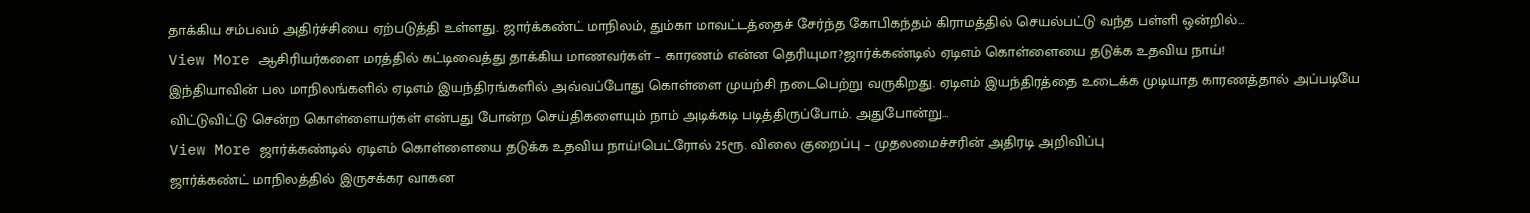தாக்கிய சம்பவம் அதிர்ச்சியை ஏற்படுத்தி உள்ளது. ஜார்க்கண்ட் மாநிலம், தும்கா மாவட்டத்தைச் சேர்ந்த கோபிகந்தம் கிராமத்தில் செயல்பட்டு வந்த பள்ளி ஒன்றில்…
View More ஆசிரியர்களை மரத்தில் கட்டிவைத்து தாக்கிய மாணவர்கள் – காரணம் என்ன தெரியுமா?ஜார்க்கண்டில் ஏடிஎம் கொள்ளையை தடுக்க உதவிய நாய்!
இந்தியாவின் பல மாநிலங்களில் ஏடிஎம் இயந்திரங்களில் அவ்வப்போது கொள்ளை முயற்சி நடைபெற்று வருகிறது. ஏடிஎம் இயந்திரத்தை உடைக்க முடியாத காரணத்தால் அப்படியே விட்டுவிட்டு சென்ற கொள்ளையர்கள் என்பது போன்ற செய்திகளையும் நாம் அடிக்கடி படித்திருப்போம். அதுபோன்று…
View More ஜார்க்கண்டில் ஏடிஎம் கொள்ளையை தடுக்க உதவிய நாய்!பெட்ரோல் 25ரூ. விலை குறைப்பு – முதலமைச்சரின் அதிரடி அறிவிப்பு
ஜார்க்கண்ட் மாநிலத்தில் இருசக்கர வாகன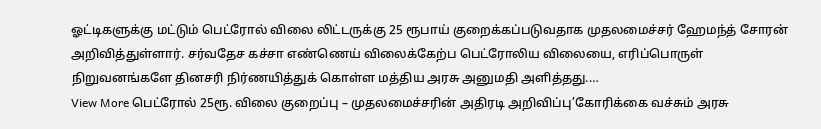ஓட்டிகளுக்கு மட்டும் பெட்ரோல் விலை லிட்டருக்கு 25 ரூபாய் குறைக்கப்படுவதாக முதலமைச்சர் ஹேமந்த் சோரன் அறிவித்துள்ளார். சர்வதேச கச்சா எண்ணெய் விலைக்கேற்ப பெட்ரோலிய விலையை, எரிப்பொருள் நிறுவனங்களே தினசரி நிர்ணயித்துக் கொள்ள மத்திய அரசு அனுமதி அளித்தது.…
View More பெட்ரோல் 25ரூ. விலை குறைப்பு – முதலமைச்சரின் அதிரடி அறிவிப்பு’கோரிக்கை வச்சும் அரசு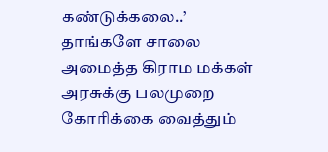கண்டுக்கலை..’ தாங்களே சாலை அமைத்த கிராம மக்கள்
அரசுக்கு பலமுறை கோரிக்கை வைத்தும்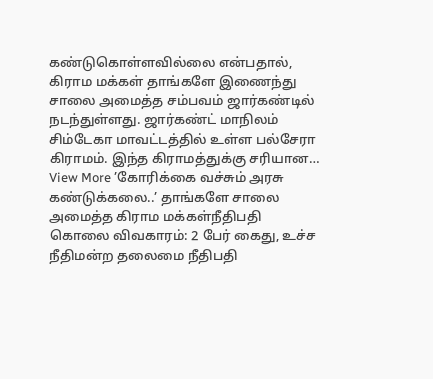கண்டுகொள்ளவில்லை என்பதால், கிராம மக்கள் தாங்களே இணைந்து சாலை அமைத்த சம்பவம் ஜார்கண்டில் நடந்துள்ளது. ஜார்கண்ட் மாநிலம் சிம்டேகா மாவட்டத்தில் உள்ள பல்சேரா கிராமம். இந்த கிராமத்துக்கு சரியான…
View More ’கோரிக்கை வச்சும் அரசு கண்டுக்கலை..’ தாங்களே சாலை அமைத்த கிராம மக்கள்நீதிபதி கொலை விவகாரம்: 2 பேர் கைது, உச்ச நீதிமன்ற தலைமை நீதிபதி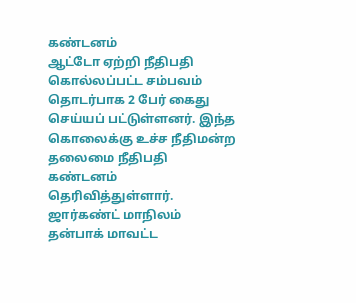கண்டனம்
ஆட்டோ ஏற்றி நீதிபதி கொல்லப்பட்ட சம்பவம் தொடர்பாக 2 பேர் கைது செய்யப் பட்டுள்ளனர். இந்த கொலைக்கு உச்ச நீதிமன்ற தலைமை நீதிபதி கண்டனம் தெரிவித்துள்ளார். ஜார்கண்ட் மாநிலம் தன்பாக் மாவட்ட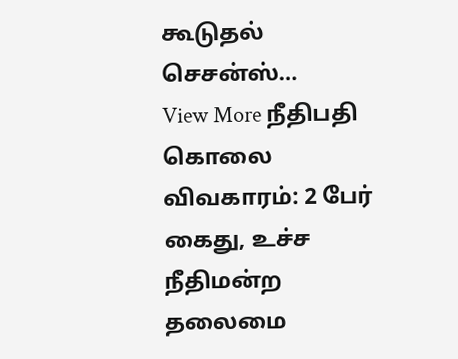கூடுதல் செசன்ஸ்…
View More நீதிபதி கொலை விவகாரம்: 2 பேர் கைது, உச்ச நீதிமன்ற தலைமை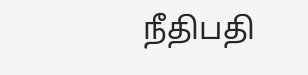நீதிபதி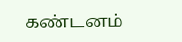கண்டனம்